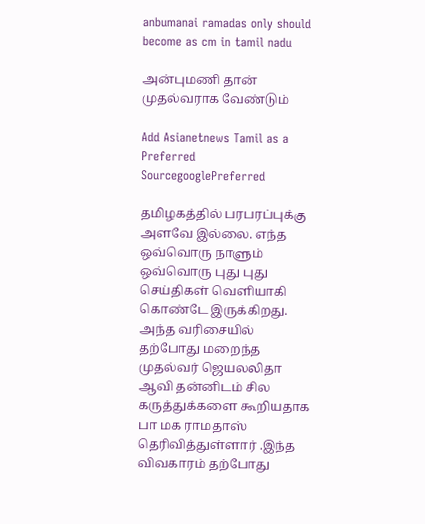anbumanai ramadas only should become as cm in tamil nadu

அன்புமணி தான் முதல்வராக வேண்டும்

Add Asianetnews Tamil as a Preferred SourcegooglePreferred

தமிழகத்தில் பரபரப்புக்கு அளவே இல்லை. எந்த ஒவ்வொரு நாளும் ஒவ்வொரு புது புது செய்திகள் வெளியாகி கொண்டே இருக்கிறது. அந்த வரிசையில் தற்போது மறைந்த முதல்வர் ஜெயலலிதா ஆவி தன்னிடம் சில கருத்துக்களை கூறியதாக பா மக ராமதாஸ் தெரிவித்துள்ளார் .இந்த விவகாரம் தற்போது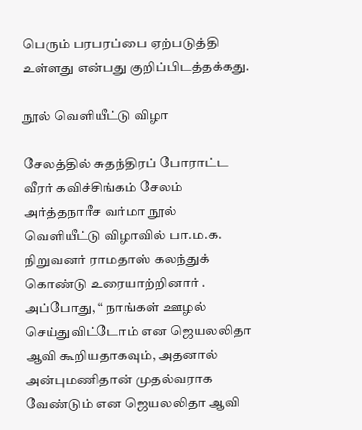பெரும் பரபரப்பை ஏற்படுத்தி உள்ளது என்பது குறிப்பிடத்தக்கது.

நூல் வெளியீட்டு விழா

சேலத்தில் சுதந்திரப் போராட்ட வீரர் கவிச்சிங்கம் சேலம் அர்த்தநாரீச வர்மா நூல் வெளியீட்டு விழாவில் பா.ம.க. நிறுவனர் ராமதாஸ் கலந்துக் கொண்டு உரையாற்றினார் . அப்போது, “ நாங்கள் ஊழல் செய்துவிட்டோம் என ஜெயலலிதா ஆவி கூறியதாகவும், அதனால் அன்புமணிதான் முதல்வராக வேண்டும் என ஜெயலலிதா ஆவி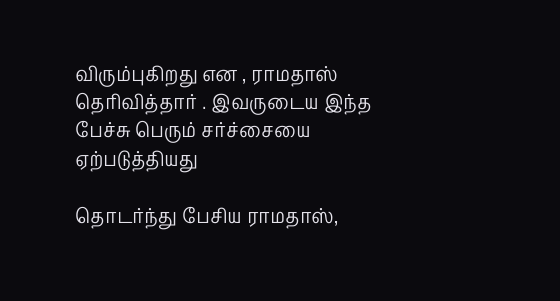விரும்புகிறது என , ராமதாஸ் தெரிவித்தார் . இவருடைய இந்த பேச்சு பெரும் சர்ச்சையை ஏற்படுத்தியது

தொடர்ந்து பேசிய ராமதாஸ்,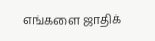எங்களை ஜாதிக்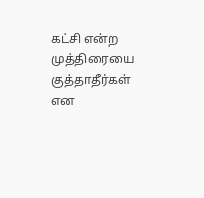கட்சி என்ற முத்திரையை குத்தாதீர்கள் என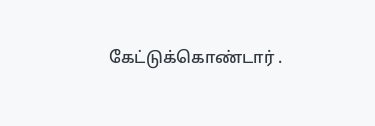கேட்டுக்கொண்டார் .